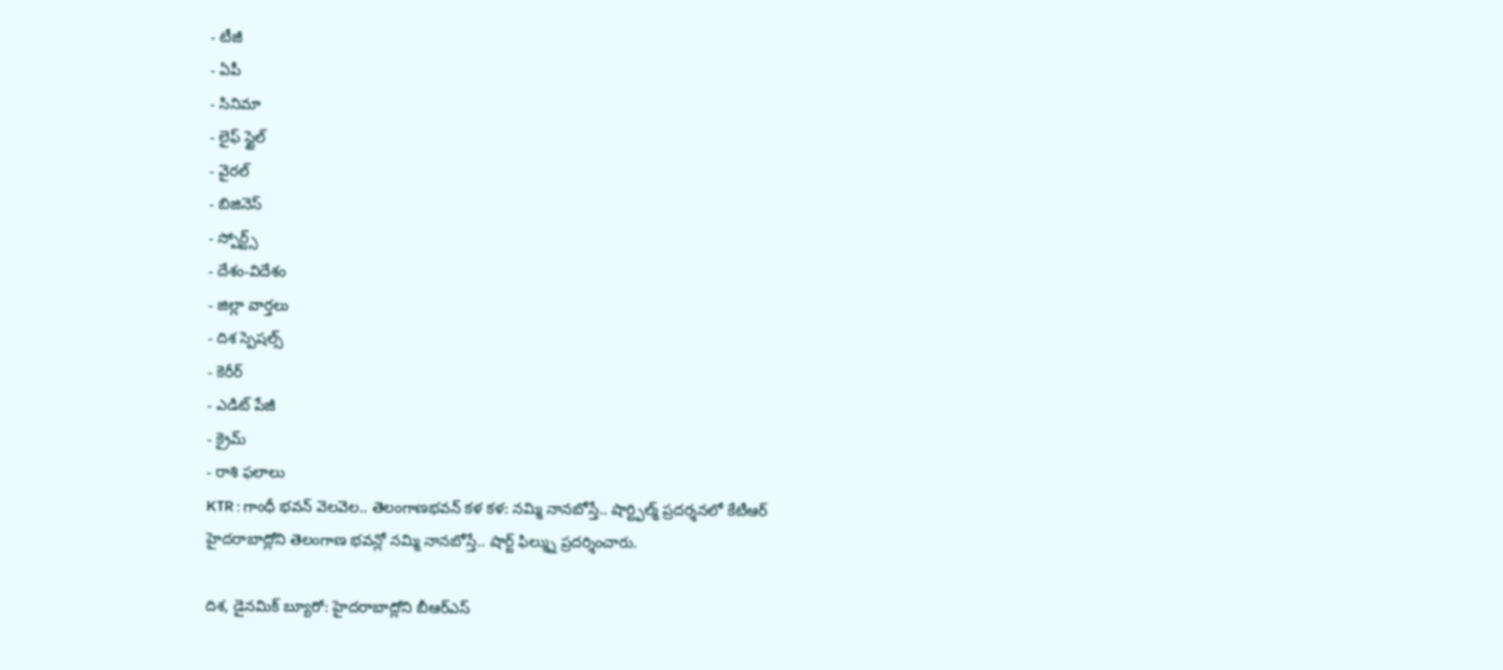- టీజీ
- ఏపీ
- సినిమా
- లైఫ్ స్టైల్
- వైరల్
- బిజినెస్
- స్పోర్ట్స్
- దేశం-విదేశం
- జిల్లా వార్తలు
- దిశ స్పెషల్స్
- కెరీర్
- ఎడిట్ పేజీ
- క్రైమ్
- రాశి ఫలాలు
KTR : గాంధీ భవన్ వెలవెల.. తెలంగాణభవన్ కళ కళ: నమ్మి నానబోస్తే.. షార్ట్ఫిల్మ్ ప్రదర్శనలో కేటీఆర్
హైదరాబాద్లోని తెలంగాణ భవన్లో నమ్మి నానబోస్తే.. షార్ట్ ఫిల్మ్ను ప్రదర్శించారు.

దిశ, డైనమిక్ బ్యూరో: హైదరాబాద్లోని బీఆర్ఎస్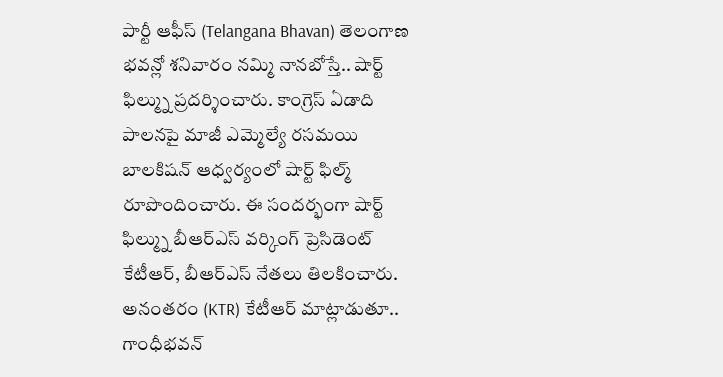పార్టీ ఆఫీస్ (Telangana Bhavan) తెలంగాణ భవన్లో శనివారం నమ్మి నానబోస్తే.. షార్ట్ ఫిల్మ్ను ప్రదర్శించారు. కాంగ్రెస్ ఏడాది పాలనపై మాజీ ఎమ్మెల్యే రసమయి బాలకిషన్ ఆధ్వర్యంలో షార్ట్ ఫిల్మ్ రూపొందించారు. ఈ సందర్భంగా షార్ట్ ఫిల్మ్ను బీఆర్ఎస్ వర్కింగ్ ప్రెసిడెంట్ కేటీఆర్, బీఆర్ఎస్ నేతలు తిలకించారు. అనంతరం (KTR) కేటీఆర్ మాట్లాడుతూ.. గాంధీభవన్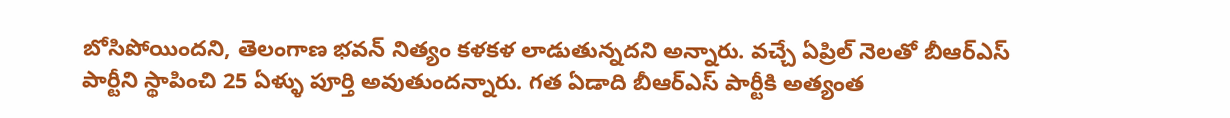బోసిపోయిందని, తెలంగాణ భవన్ నిత్యం కళకళ లాడుతున్నదని అన్నారు. వచ్చే ఏప్రిల్ నెలతో బీఆర్ఎస్ పార్టీని స్థాపించి 25 ఏళ్ళు పూర్తి అవుతుందన్నారు. గత ఏడాది బీఆర్ఎస్ పార్టీకి అత్యంత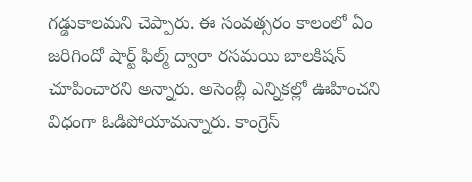గడ్డుకాలమని చెప్పారు. ఈ సంవత్సరం కాలంలో ఏం జరిగిందో షార్ట్ ఫిల్మ్ ద్వారా రసమయి బాలకిషన్ చూపించారని అన్నారు. అసెంబ్లీ ఎన్నికల్లో ఊహించని విధంగా ఓడిపోయామన్నారు. కాంగ్రెస్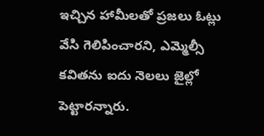ఇచ్చిన హామీలతో ప్రజలు ఓట్లు వేసి గెలిపించారని, ఎమ్మెల్సీ కవితను ఐదు నెలలు జైల్లో పెట్టారన్నారు.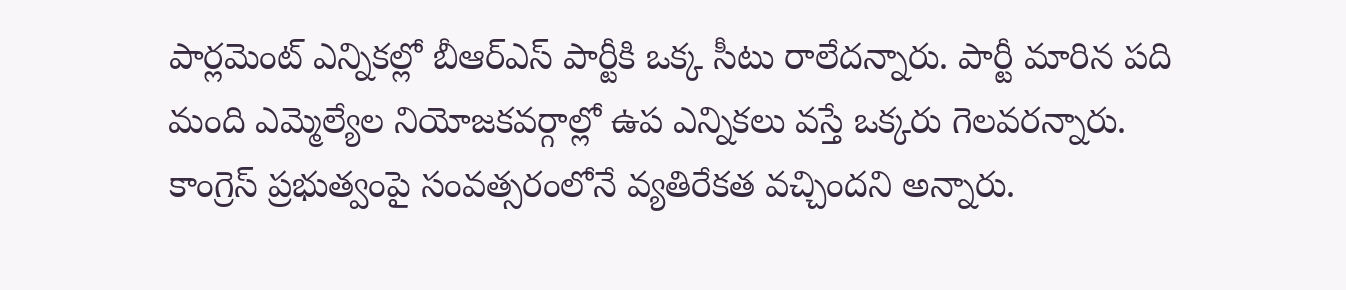పార్లమెంట్ ఎన్నికల్లో బీఆర్ఎస్ పార్టీకి ఒక్క సీటు రాలేదన్నారు. పార్టీ మారిన పది మంది ఎమ్మెల్యేల నియోజకవర్గాల్లో ఉప ఎన్నికలు వస్తే ఒక్కరు గెలవరన్నారు. కాంగ్రెస్ ప్రభుత్వంపై సంవత్సరంలోనే వ్యతిరేకత వచ్చిందని అన్నారు.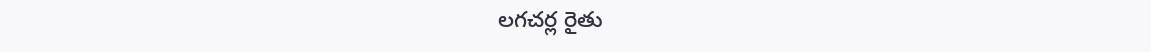లగచర్ల రైతు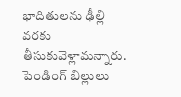భాదితులను ఢీల్లి వరకు తీసుకువెళ్లామన్నారు. పెండింగ్ బిల్లులు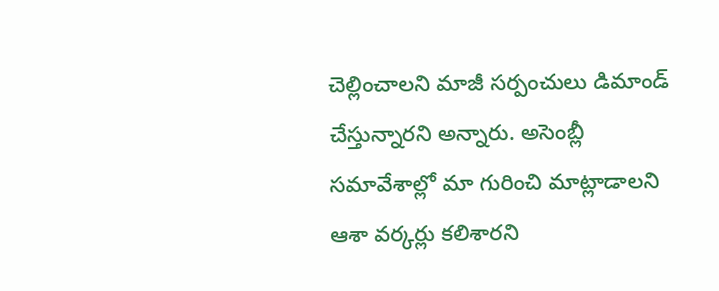చెల్లించాలని మాజీ సర్పంచులు డిమాండ్ చేస్తున్నారని అన్నారు. అసెంబ్లీ సమావేశాల్లో మా గురించి మాట్లాడాలని ఆశా వర్కర్లు కలిశారని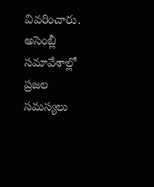వివరించారు. అసెంబ్లీ సమావేశాల్లో ప్రజల సమస్యలు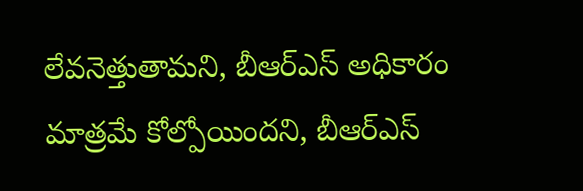లేవనెత్తుతామని, బీఆర్ఎస్ అధికారం మాత్రమే కోల్పోయిందని, బీఆర్ఎస్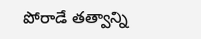పోరాడే తత్వాన్ని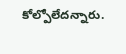కోల్పోలేదన్నారు.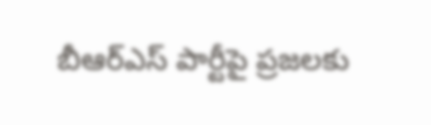బీఆర్ఎస్ పార్టీపై ప్రజలకు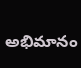అభిమానం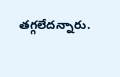తగ్గలేదన్నారు.